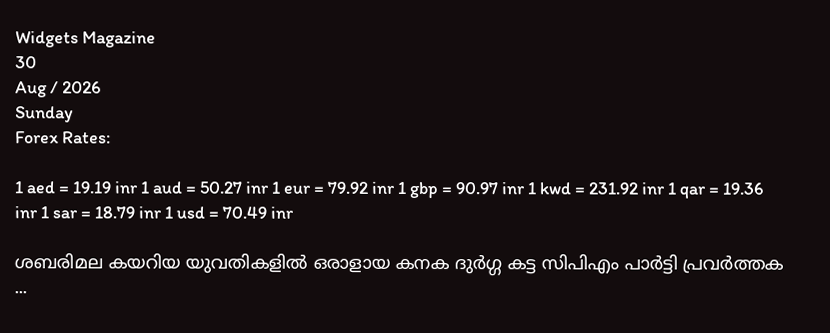Widgets Magazine
30
Aug / 2026
Sunday
Forex Rates:

1 aed = 19.19 inr 1 aud = 50.27 inr 1 eur = 79.92 inr 1 gbp = 90.97 inr 1 kwd = 231.92 inr 1 qar = 19.36 inr 1 sar = 18.79 inr 1 usd = 70.49 inr

ശബരിമല കയറിയ യുവതികളിൽ ഒരാളായ കനക ദുർഗ്ഗ കട്ട സിപിഎം പാർട്ടി പ്രവർത്തക ...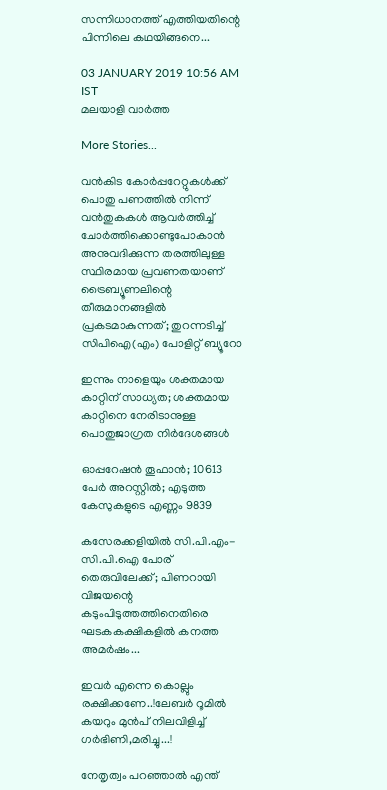സന്നിധാനത്ത് എത്തിയതിന്റെ പിന്നിലെ കഥയിങ്ങനെ...

03 JANUARY 2019 10:56 AM IST
മലയാളി വാര്‍ത്ത

More Stories...

വൻകിട കോർപ്പറേറ്റുകൾക്ക് പൊതു പണത്തിൽ നിന്ന് വൻതുകകൾ ആവർത്തിച്ച് ചോർത്തിക്കൊണ്ടുപോകാൻ അനുവദിക്കുന്ന തരത്തിലുള്ള സ്ഥിരമായ പ്രവണതയാണ് ട്രൈബ്യൂണലിന്റെ തീരുമാനങ്ങളിൽ പ്രകടമാകുന്നത്; തുറന്നടിച്ച് സിപിഐ(എം) പോളിറ്റ് ബ്യൂറോ

ഇന്നും നാളെയും ശക്തമായ കാറ്റിന് സാധ്യത; ശക്തമായ കാറ്റിനെ നേരിടാനുള്ള പൊതുജാഗ്രത നിർദേശങ്ങൾ

ഓപ്പറേഷന്‍ തൂഫാന്‍; 10613 പേർ അറസ്റ്റിൽ; എടുത്ത കേസുകളുടെ എണ്ണം 9839

കസേരക്കളിയിൽ സി.പി.എം-സി.പി.ഐ പോര് തെരുവിലേക്ക്; പിണറായി വിജയന്റെ കടുംപിടുത്തത്തിനെതിരെ ഘടകകക്ഷികളിൽ കനത്ത അമർഷം...

ഇവർ എന്നെ കൊല്ലും രക്ഷിക്കണേ..!ലേബർ റൂമിൽ കയറും മുൻപ് നിലവിളിച്ച് ഗർഭിണി,മരിച്ചു...!

നേതൃത്വം പറഞ്ഞാല്‍ എന്ത്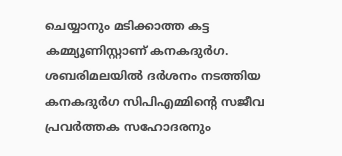ചെയ്യാനും മടിക്കാത്ത കട്ട കമ്മ്യൂണിസ്റ്റാണ് കനകദുര്‍ഗ. ശബരിമലയില്‍ ദര്‍ശനം നടത്തിയ കനകദുര്‍ഗ സിപിഎമ്മിന്റെ സജീവ പ്രവര്‍ത്തക സഹോദരനും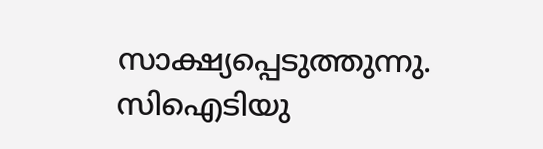സാക്ഷ്യപ്പെടുത്തുന്നു. സിഐടിയു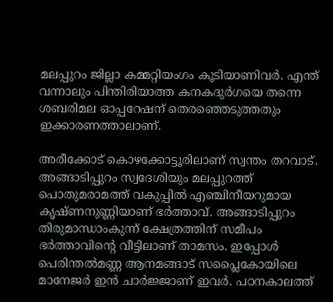മലപ്പുറം ജില്ലാ കമ്മറ്റിയംഗം കൂടിയാണിവര്‍. എന്ത് വന്നാലും പിന്തിരിയാത്ത കനകദുര്‍ഗയെ തന്നെ ശബരിമല ഓപ്പറേഷന് തെരഞ്ഞെടുത്തതും ഇക്കാരണത്താലാണ്.

അരീക്കോട് കൊഴക്കോട്ടൂരിലാണ് സ്വന്തം തറവാട്. അങ്ങാടിപ്പുറം സ്വദേശിയും മലപ്പുറത്ത് പൊതുമരാമത്ത് വകുപ്പില്‍ എഞ്ചിനീയറുമായ കൃഷ്ണനുണ്ണിയാണ് ഭര്‍ത്താവ്. അങ്ങാടിപ്പുറം തിരുമാന്ധാംകുന്ന് ക്ഷേത്രത്തിന് സമീപം ഭര്‍ത്താവിന്റെ വീട്ടിലാണ് താമസം. ഇപ്പോള്‍ പെരിന്തല്‍മണ്ണ ആനമങ്ങാട് സപ്ലൈകോയിലെ മാനേജര്‍ ഇന്‍ ചാര്‍ജ്ജാണ് ഇവര്‍. പഠനകാലത്ത്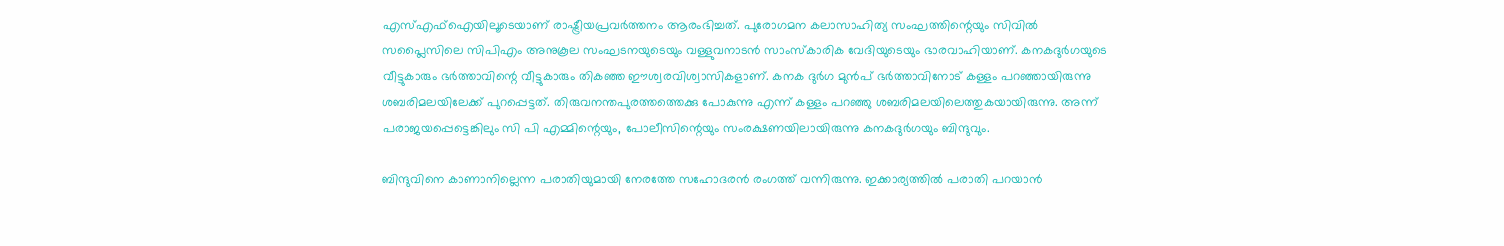എസ്എഫ്ഐയിലൂടെയാണ് രാഷ്ട്രീയപ്രവര്‍ത്തനം ആരംഭിച്ചത്. പുരോഗമന കലാസാഹിത്യ സംഘത്തിന്റെയും സിവില്‍ സപ്ലൈസിലെ സിപിഎം അനുകൂല സംഘടനയുടെയും വള്ളുവനാടന്‍ സാംസ്‌കാരിക വേദിയുടെയും ഭാരവാഹിയാണ്. കനകദുര്‍ഗയുടെ വീട്ടുകാരും ഭര്‍ത്താവിന്റെ വീട്ടുകാരും തികഞ്ഞ ഈശ്വരവിശ്വാസികളാണ്. കനക ദുര്‍ഗ മുന്‍പ് ഭര്‍ത്താവിനോട് കള്ളം പറഞ്ഞായിരുന്നു ശബരിമലയിലേക്ക് പുറപ്പെട്ടത്. തിരുവനന്തപുരത്തത്തെക്കു പോകുന്നു എന്ന് കള്ളം പറഞ്ഞു ശബരിമലയിലെത്തുകയായിരുന്നു. അന്ന് പരാജയപ്പെട്ടെങ്കിലും സി പി എമ്മിന്റെയും, പോലീസിന്റെയും സംരക്ഷണയിലായിരുന്നു കനകദുര്‍ഗയും ബിന്ദുവും.

ബിന്ദുവിനെ കാണാനില്ലെന്ന പരാതിയുമായി നേരത്തേ സഹോദരന്‍ രംഗത്ത് വന്നിരുന്നു. ഇക്കാര്യത്തില്‍ പരാതി പറയാന്‍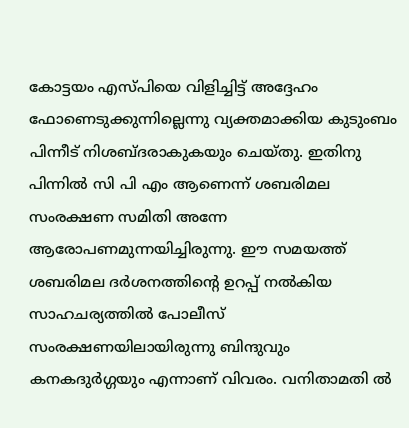കോട്ടയം എസ്പിയെ വിളിച്ചിട്ട് അദ്ദേഹം ഫോണെടുക്കുന്നില്ലെന്നു വ്യക്തമാക്കിയ കുടുംബം പിന്നീട് നിശബ്ദരാകുകയും ചെയ്തു. ഇതിനു പിന്നില്‍ സി പി എം ആണെന്ന് ശബരിമല സംരക്ഷണ സമിതി അന്നേ ആരോപണമുന്നയിച്ചിരുന്നു. ഈ സമയത്ത് ശബരിമല ദര്‍ശനത്തിന്റെ ഉറപ്പ് നല്‍കിയ സാഹചര്യത്തില്‍ പോലീസ് സംരക്ഷണയിലായിരുന്നു ബിന്ദുവും കനകദുര്‍ഗ്ഗയും എന്നാണ് വിവരം. വനിതാമതി ല്‍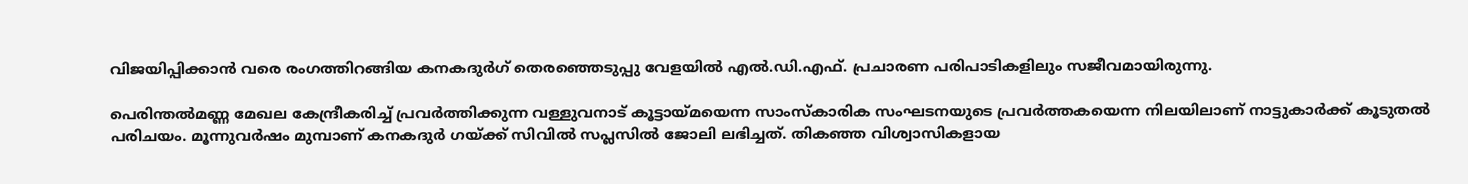വിജയിപ്പിക്കാന്‍ വരെ രംഗത്തിറങ്ങിയ കനകദുര്‍ഗ് തെരഞ്ഞെടുപ്പു വേളയില്‍ എല്‍.ഡി.എഫ്. പ്രചാരണ പരിപാടികളിലും സജീവമായിരുന്നു.

പെരിന്തല്‍മണ്ണ മേഖല കേന്ദ്രീകരിച്ച് പ്രവര്‍ത്തിക്കുന്ന വള്ളുവനാട് കൂട്ടായ്മയെന്ന സാംസ്‌കാരിക സംഘടനയുടെ പ്രവര്‍ത്തകയെന്ന നിലയിലാണ് നാട്ടുകാര്‍ക്ക് കൂടുതല്‍ പരിചയം. മൂന്നുവര്‍ഷം മുമ്പാണ് കനകദുര്‍ ഗയ്ക്ക് സിവില്‍ സപ്ലസില്‍ ജോലി ലഭിച്ചത്. തികഞ്ഞ വിശ്വാസികളായ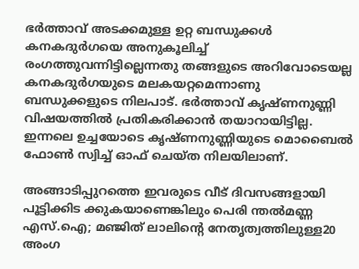ഭര്‍ത്താവ് അടക്കമുള്ള ഉറ്റ ബന്ധുക്കള്‍ കനകദുര്‍ഗയെ അനുകൂലിച്ച് രംഗത്തുവന്നിട്ടില്ലെന്നതു തങ്ങളുടെ അറിവോടെയല്ല കനകദുര്‍ഗയുടെ മലകയറ്റമെന്നാണു ബന്ധുക്കളുടെ നിലപാട്. ഭര്‍ത്താവ് കൃഷ്ണനുണ്ണി വിഷയത്തില്‍ പ്രതികരിക്കാന്‍ തയാറായിട്ടില്ല. ഇന്നലെ ഉച്ചയോടെ കൃഷ്ണനുണ്ണിയുടെ മൊബൈല്‍ ഫോണ്‍ സ്വിച്ച് ഓഫ് ചെയ്ത നിലയിലാണ്.

അങ്ങാടിപ്പുറത്തെ ഇവരുടെ വീട് ദിവസങ്ങളായി പൂട്ടിക്കിട ക്കുകയാണെങ്കിലും പെരി ന്തല്‍മണ്ണ എസ്.ഐ; മഞ്ജിത് ലാലിന്റെ നേതൃത്വത്തിലുള്ള20 അംഗ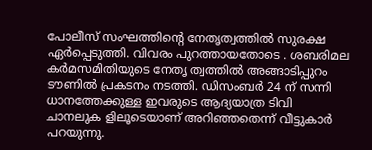പോലീസ് സംഘത്തിന്റെ നേതൃത്വത്തില്‍ സുരക്ഷ ഏര്‍പ്പെടുത്തി. വിവരം പുറത്തായതോടെ . ശബരിമല കര്‍മസമിതിയുടെ നേതൃ ത്വത്തില്‍ അങ്ങാടിപ്പുറം ടൗണില്‍ പ്രകടനം നടത്തി. ഡിസംബര്‍ 24 ന് സന്നി ധാനത്തേക്കുള്ള ഇവരുടെ ആദ്യയാത്ര ടിവി ചാനലുക ളിലൂടെയാണ് അറിഞ്ഞതെന്ന് വീട്ടുകാര്‍ പറയുന്നു.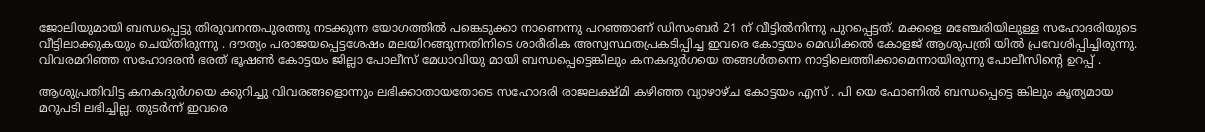ജോലിയുമായി ബന്ധപ്പെട്ടു തിരുവനന്തപുരത്തു നടക്കുന്ന യോഗത്തില്‍ പങ്കെടുക്കാ നാണെന്നു പറഞ്ഞാണ് ഡിസംബര്‍ 21 ന് വീട്ടില്‍നിന്നു പുറപ്പെട്ടത്. മക്കളെ മഞ്ചേരിയിലുള്ള സഹോദരിയുടെ വീട്ടിലാക്കുകയും ചെയ്തിരുന്നു . ദൗത്യം പരാജയപ്പെട്ടശേഷം മലയിറങ്ങുന്നതിനിടെ ശാരീരിക അസ്വസ്ഥതപ്രകടിപ്പിച്ച ഇവരെ കോട്ടയം മെഡിക്കല്‍ കോളജ് ആശുപത്രി യില്‍ പ്രവേശിപ്പിച്ചിരുന്നു. വിവരമറിഞ്ഞ സഹോദരന്‍ ഭരത് ഭൂഷണ്‍ കോട്ടയം ജില്ലാ പോലീസ് മേധാവിയു മായി ബന്ധപ്പെട്ടെങ്കിലും കനകദുര്‍ഗയെ തങ്ങള്‍തന്നെ നാട്ടിലെത്തിക്കാമെന്നായിരുന്നു പോലീസിന്റെ ഉറപ്പ് .

ആശുപ്രതിവിട്ട കനകദുര്‍ഗയെ ക്കുറിച്ചു വിവരങ്ങളൊന്നും ലഭിക്കാതായതോടെ സഹോദരി രാജലക്ഷ്മി കഴിഞ്ഞ വ്യാഴാഴ്ച കോട്ടയം എസ് . പി യെ ഫോണില്‍ ബന്ധപ്പെട്ടെ ങ്കിലും കൃത്യമായ മറുപടി ലഭിച്ചില്ല. തുടര്‍ന്ന് ഇവരെ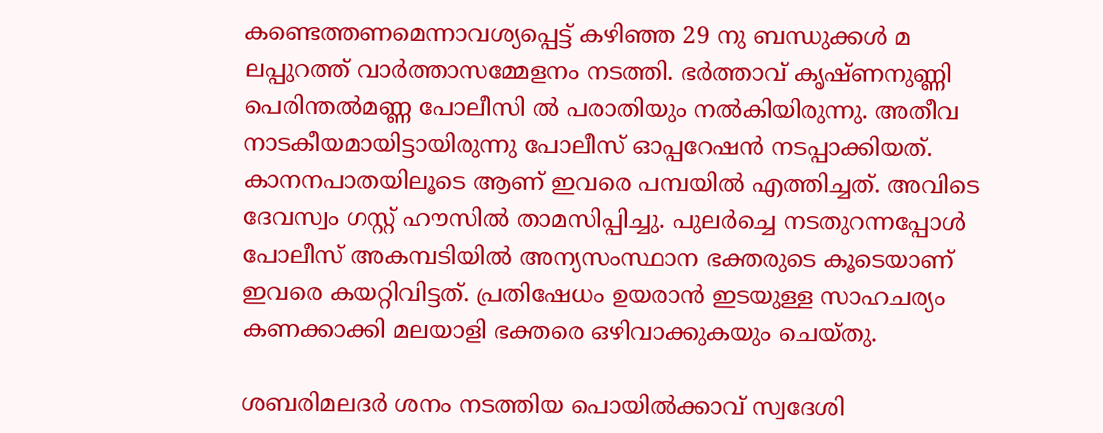കണ്ടെത്തണമെന്നാവശ്യപ്പെട്ട് കഴിഞ്ഞ 29 നു ബന്ധുക്കള്‍ മ ലപ്പുറത്ത് വാര്‍ത്താസമ്മേളനം നടത്തി. ഭര്‍ത്താവ് കൃഷ്ണനുണ്ണി പെരിന്തല്‍മണ്ണ പോലീസി ല്‍ പരാതിയും നല്‍കിയിരുന്നു. അതീവ നാടകീയമായിട്ടായിരുന്നു പോലീസ് ഓപ്പറേഷന്‍ നടപ്പാക്കിയത്. കാനനപാതയിലൂടെ ആണ് ഇവരെ പമ്പയില്‍ എത്തിച്ചത്. അവിടെ ദേവസ്വം ഗസ്റ്റ് ഹൗസില്‍ താമസിപ്പിച്ചു. പുലര്‍ച്ചെ നടതുറന്നപ്പോള്‍ പോലീസ് അകമ്പടിയില്‍ അന്യസംസ്ഥാന ഭക്തരുടെ കൂടെയാണ് ഇവരെ കയറ്റിവിട്ടത്. പ്രതിഷേധം ഉയരാന്‍ ഇടയുള്ള സാഹചര്യം കണക്കാക്കി മലയാളി ഭക്തരെ ഒഴിവാക്കുകയും ചെയ്തു.

ശബരിമലദര്‍ ശനം നടത്തിയ പൊയില്‍ക്കാവ് സ്വദേശി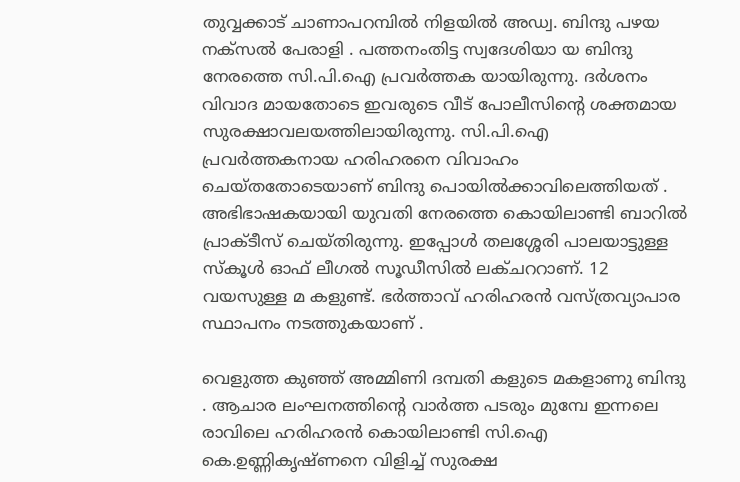തുവ്വക്കാട് ചാണാപറമ്പില്‍ നിളയില്‍ അഡ്വ. ബിന്ദു പഴയ നക്‌സല്‍ പേരാളി . പത്തനംതിട്ട സ്വദേശിയാ യ ബിന്ദു നേരത്തെ സി.പി.ഐ പ്രവര്‍ത്തക യായിരുന്നു. ദര്‍ശനം വിവാദ മായതോടെ ഇവരുടെ വീട് പോലീസിന്റെ ശക്തമായ സുരക്ഷാവലയത്തിലായിരുന്നു. സി.പി.ഐ പ്രവര്‍ത്തകനായ ഹരിഹരനെ വിവാഹം ചെയ്തതോടെയാണ് ബിന്ദു പൊയില്‍ക്കാവിലെത്തിയത് . അഭിഭാഷകയായി യുവതി നേരത്തെ കൊയിലാണ്ടി ബാറില്‍ പ്രാക്ടീസ് ചെയ്തിരുന്നു. ഇപ്പോള്‍ തലശ്ശേരി പാലയാട്ടുള്ള സ്‌കൂള്‍ ഓഫ് ലീഗല്‍ സൂഡീസില്‍ ലക്ചററാണ്. 12 വയസുള്ള മ കളുണ്ട്. ഭര്‍ത്താവ് ഹരിഹരന്‍ വസ്ത്രവ്യാപാര സ്ഥാപനം നടത്തുകയാണ് .

വെളുത്ത കുഞ്ഞ് അമ്മിണി ദമ്പതി കളുടെ മകളാണു ബിന്ദു . ആചാര ലംഘനത്തിന്റെ വാര്‍ത്ത പടരും മുമ്പേ ഇന്നലെ രാവിലെ ഹരിഹരന്‍ കൊയിലാണ്ടി സി.ഐ കെ.ഉണ്ണികൃഷ്ണനെ വിളിച്ച് സുരക്ഷ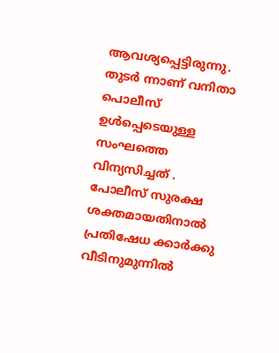ആവശ്യപ്പെട്ടിരുന്നു. തുടര്‍ ന്നാണ് വനിതാ പൊലീസ് ഉള്‍പ്പെടെയുള്ള സംഘത്തെ വിന്യസിച്ചത് . പോലീസ് സുരക്ഷ ശക്തമായതിനാല്‍ പ്രതിഷേധ ക്കാര്‍ക്കു വീടിനുമുന്നില്‍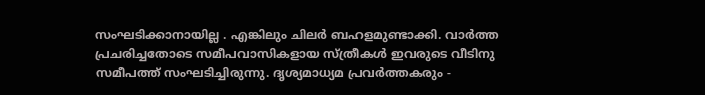സംഘടിക്കാനായില്ല . എങ്കിലും ചിലര്‍ ബഹളമുണ്ടാക്കി. വാര്‍ത്ത പ്രചരിച്ചതോടെ സമീപവാസികളായ സ്ത്രീകള്‍ ഇവരുടെ വീടിനു സമീപത്ത് സംഘടിച്ചിരുന്നു. ദൃശ്യമാധ്യമ പ്രവര്‍ത്തകരും -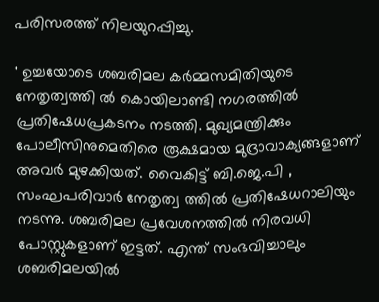പരിസരത്ത് നിലയുറപ്പിച്ചു.

' ഉച്ചയോടെ ശബരിമല കര്‍മ്മസമിതിയുടെ നേതൃത്വത്തി ല്‍ കൊയിലാണ്ടി നഗരത്തില്‍ പ്രതിഷേധപ്രകടനം നടത്തി. മുഖ്യമന്ത്രിക്കും പോലീസിനുമെതിരെ രൂക്ഷമായ മുദ്രാവാക്യങ്ങളാണ് അവര്‍ മുഴക്കിയത്. വൈകിട്ട് ബി.ജെ.പി , സംഘപരിവാര്‍ നേതൃത്വ ത്തില്‍ പ്രതിഷേധറാലിയും നടന്നു. ശബരിമല പ്രവേശനത്തില്‍ നിരവധി പോസ്റ്റുകളാണ് ഇട്ടത്. എന്ത് സംഭവിച്ചാലും ശബരിമലയില്‍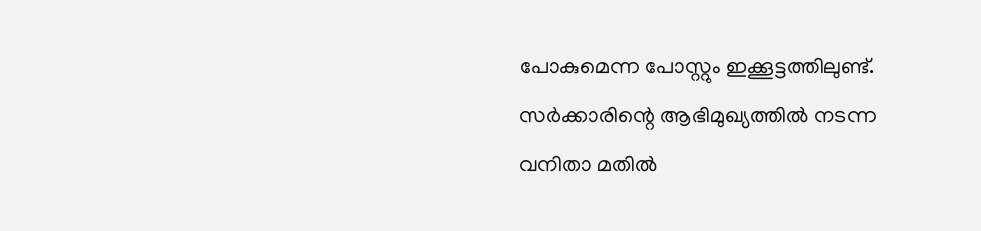പോകുമെന്ന പോസ്റ്റും ഇക്കൂട്ടത്തിലുണ്ട്. സര്‍ക്കാരിന്റെ ആഭിമുഖ്യത്തില്‍ നടന്ന വനിതാ മതില്‍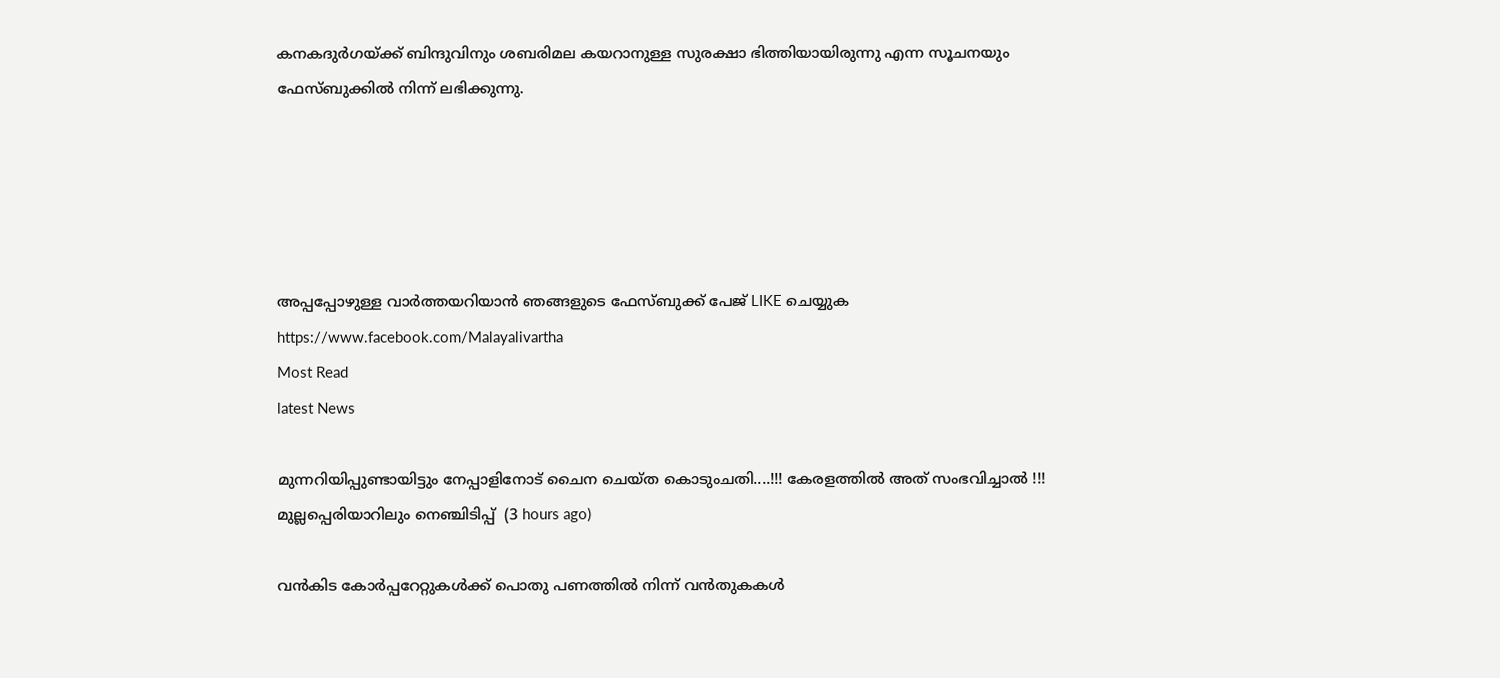കനകദുര്‍ഗയ്ക്ക് ബിന്ദുവിനും ശബരിമല കയറാനുള്ള സുരക്ഷാ ഭിത്തിയായിരുന്നു എന്ന സൂചനയും ഫേസ്ബുക്കില്‍ നിന്ന് ലഭിക്കുന്നു.





അപ്പപ്പോഴുള്ള വാര്‍ത്തയറിയാന്‍ ഞങ്ങളുടെ ഫേസ്‌ബുക്ക്‌ പേജ് LIKE ചെയ്യുക
https://www.facebook.com/Malayalivartha
Most Read
latest News

മുന്നറിയിപ്പുണ്ടായിട്ടും നേപ്പാളിനോട് ചൈന ചെയ്ത കൊടുംചതി....!!! കേരളത്തിൽ അത് സംഭവിച്ചാൽ !!! മുല്ലപ്പെരിയാറിലും നെഞ്ചിടിപ്പ്  (3 hours ago)

വൻകിട കോർപ്പറേറ്റുകൾക്ക് പൊതു പണത്തിൽ നിന്ന് വൻതുകകൾ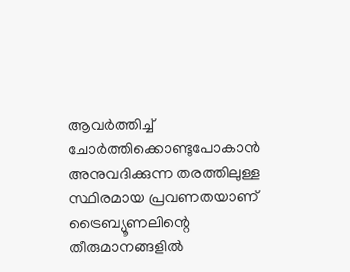ആവർത്തിച്ച് ചോർത്തിക്കൊണ്ടുപോകാൻ അനുവദിക്കുന്ന തരത്തിലുള്ള സ്ഥിരമായ പ്രവണതയാണ് ട്രൈബ്യൂണലിന്റെ തീരുമാനങ്ങളിൽ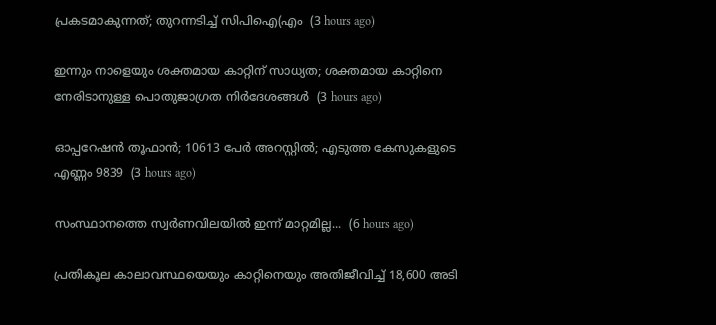പ്രകടമാകുന്നത്; തുറന്നടിച്ച് സിപിഐ(എം  (3 hours ago)

ഇന്നും നാളെയും ശക്തമായ കാറ്റിന് സാധ്യത; ശക്തമായ കാറ്റിനെ നേരിടാനുള്ള പൊതുജാഗ്രത നിർദേശങ്ങൾ  (3 hours ago)

ഓപ്പറേഷന്‍ തൂഫാന്‍; 10613 പേർ അറസ്റ്റിൽ; എടുത്ത കേസുകളുടെ എണ്ണം 9839  (3 hours ago)

സംസ്ഥാനത്തെ സ്വർണവിലയിൽ ഇന്ന് മാറ്റമില്ല...  (6 hours ago)

പ്രതികൂല കാലാവസ്ഥയെയും കാറ്റിനെയും അതിജീവിച്ച് 18,600 അടി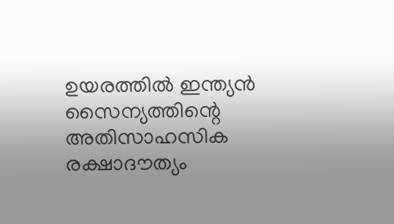ഉയരത്തിൽ ഇന്ത്യൻ സൈന്യത്തിന്റെ അതിസാഹസിക രക്ഷാദൗത്യം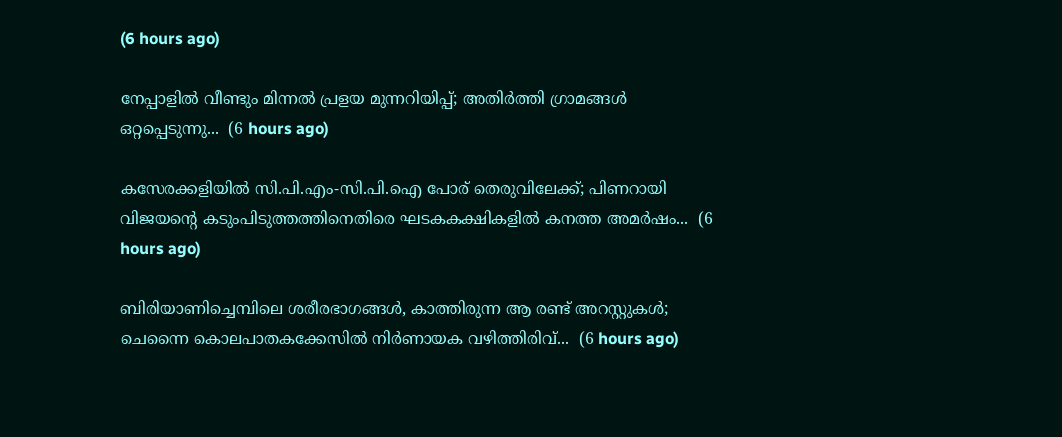(6 hours ago)

നേപ്പാളിൽ വീണ്ടും മിന്നൽ പ്രളയ മുന്നറിയിപ്പ്; അതിർത്തി ഗ്രാമങ്ങൾ ഒറ്റപ്പെടുന്നു...  (6 hours ago)

കസേരക്കളിയിൽ സി.പി.എം-സി.പി.ഐ പോര് തെരുവിലേക്ക്; പിണറായി വിജയന്റെ കടുംപിടുത്തത്തിനെതിരെ ഘടകകക്ഷികളിൽ കനത്ത അമർഷം...  (6 hours ago)

ബിരിയാണിച്ചെമ്പിലെ ശരീരഭാഗങ്ങൾ, കാത്തിരുന്ന ആ രണ്ട് അറസ്റ്റുകൾ; ചെന്നൈ കൊലപാതകക്കേസിൽ നിർണായക വഴിത്തിരിവ്...  (6 hours ago)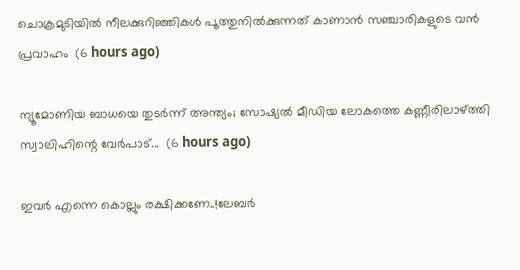ചൊക്രമുടിയിൽ നീലക്കുറിഞ്ഞികൾ പൂത്തുനിൽക്കുന്നത് കാണാൻ സഞ്ചാരികളുടെ വൻ പ്രവാഹം  (6 hours ago)

ന്യൂമോണിയ ബാധയെ തുടർന്ന് അന്ത്യം; സോഷ്യൽ മീഡിയ ലോകത്തെ കണ്ണീരിലാഴ്ത്തി സ്വാലിഹിന്റെ വേർപാട്...  (6 hours ago)

ഇവർ എന്നെ കൊല്ലും രക്ഷിക്കണേ..!ലേബർ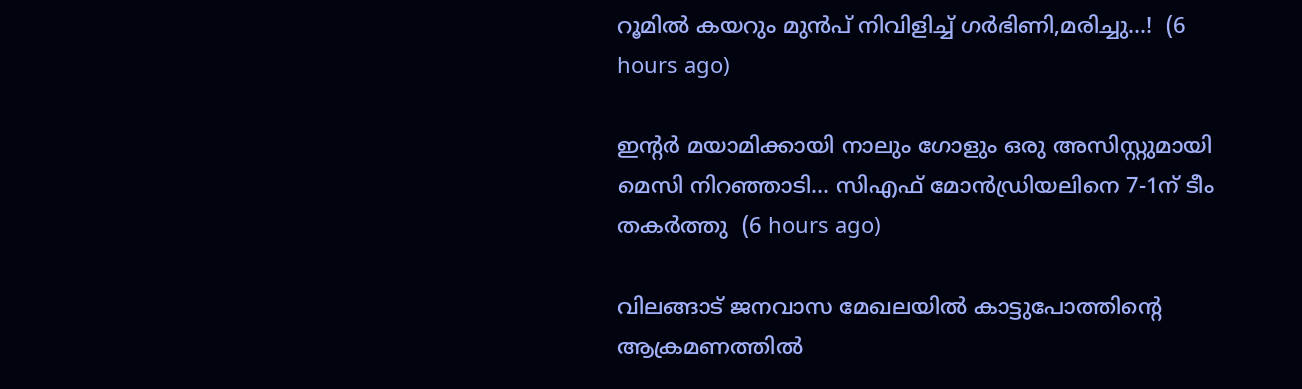റൂമിൽ കയറും മുൻപ് നിവിളിച്ച് ഗർഭിണി,മരിച്ചു...!  (6 hours ago)

ഇന്റർ മയാമിക്കായി നാലും ഗോളും ഒരു അസിസ്റ്റുമായി മെസി നിറഞ്ഞാടി... സിഎഫ് മോൻഡ്രിയലിനെ 7-1ന് ടീം തകർത്തു  (6 hours ago)

വിലങ്ങാട് ജനവാസ മേഖലയിൽ കാട്ടുപോത്തിന്റെ ആക്രമണത്തിൽ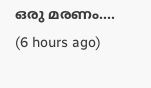ഒരു മരണം....  (6 hours ago)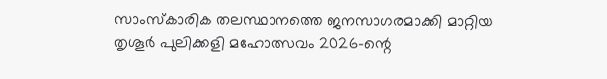സാംസ്കാരിക തലസ്ഥാനത്തെ ജനസാഗരമാക്കി മാറ്റിയ തൃശൂർ പുലിക്കളി മഹോത്സവം 2026-ന്റെ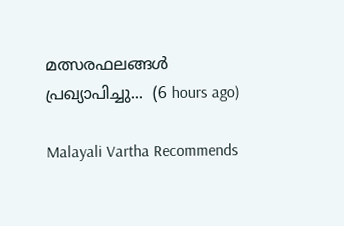മത്സരഫലങ്ങൾ പ്രഖ്യാപിച്ചു...  (6 hours ago)

Malayali Vartha Recommends